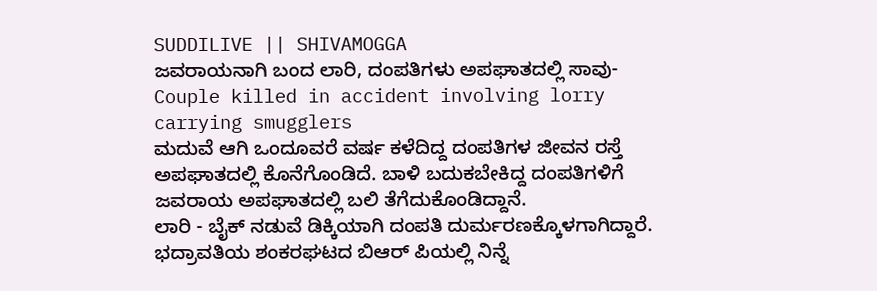SUDDILIVE || SHIVAMOGGA
ಜವರಾಯನಾಗಿ ಬಂದ ಲಾರಿ, ದಂಪತಿಗಳು ಅಪಘಾತದಲ್ಲಿ ಸಾವು-Couple killed in accident involving lorry carrying smugglers
ಮದುವೆ ಆಗಿ ಒಂದೂವರೆ ವರ್ಷ ಕಳೆದಿದ್ದ ದಂಪತಿಗಳ ಜೀವನ ರಸ್ತೆ ಅಪಘಾತದಲ್ಲಿ ಕೊನೆಗೊಂಡಿದೆ. ಬಾಳಿ ಬದುಕಬೇಕಿದ್ದ ದಂಪತಿಗಳಿಗೆ ಜವರಾಯ ಅಪಘಾತದಲ್ಲಿ ಬಲಿ ತೆಗೆದುಕೊಂಡಿದ್ದಾನೆ.
ಲಾರಿ - ಬೈಕ್ ನಡುವೆ ಡಿಕ್ಕಿಯಾಗಿ ದಂಪತಿ ದುರ್ಮರಣಕ್ಕೊಳಗಾಗಿದ್ದಾರೆ. ಭದ್ರಾವತಿಯ ಶಂಕರಘಟದ ಬಿಆರ್ ಪಿಯಲ್ಲಿ ನಿನ್ನೆ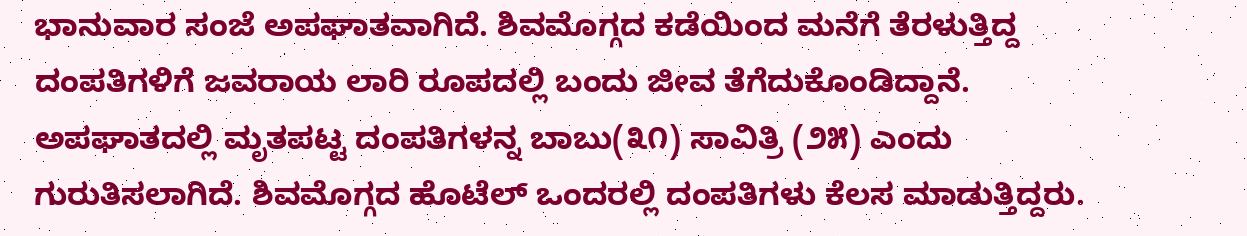ಭಾನುವಾರ ಸಂಜೆ ಅಪಘಾತವಾಗಿದೆ. ಶಿವಮೊಗ್ಗದ ಕಡೆಯಿಂದ ಮನೆಗೆ ತೆರಳುತ್ತಿದ್ದ ದಂಪತಿಗಳಿಗೆ ಜವರಾಯ ಲಾರಿ ರೂಪದಲ್ಲಿ ಬಂದು ಜೀವ ತೆಗೆದುಕೊಂಡಿದ್ದಾನೆ.
ಅಪಘಾತದಲ್ಲಿ ಮೃತಪಟ್ಟ ದಂಪತಿಗಳನ್ನ ಬಾಬು(೩೧) ಸಾವಿತ್ರಿ (೨೫) ಎಂದು ಗುರುತಿಸಲಾಗಿದೆ. ಶಿವಮೊಗ್ಗದ ಹೊಟೆಲ್ ಒಂದರಲ್ಲಿ ದಂಪತಿಗಳು ಕೆಲಸ ಮಾಡುತ್ತಿದ್ದರು.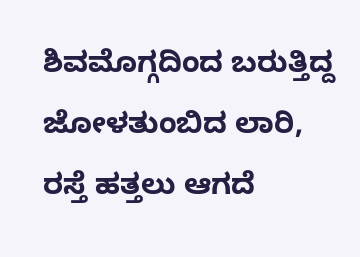ಶಿವಮೊಗ್ಗದಿಂದ ಬರುತ್ತಿದ್ದ ಜೋಳತುಂಬಿದ ಲಾರಿ, ರಸ್ತೆ ಹತ್ತಲು ಆಗದೆ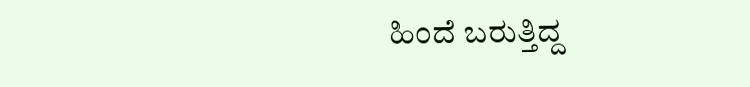ಹಿಂದೆ ಬರುತ್ತಿದ್ದ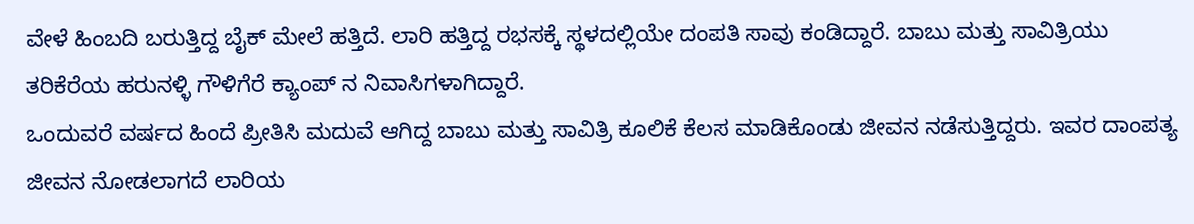ವೇಳೆ ಹಿಂಬದಿ ಬರುತ್ತಿದ್ದ ಬೈಕ್ ಮೇಲೆ ಹತ್ತಿದೆ. ಲಾರಿ ಹತ್ತಿದ್ದ ರಭಸಕ್ಕೆ ಸ್ಥಳದಲ್ಲಿಯೇ ದಂಪತಿ ಸಾವು ಕಂಡಿದ್ದಾರೆ. ಬಾಬು ಮತ್ತು ಸಾವಿತ್ರಿಯು ತರಿಕೆರೆಯ ಹರುನಳ್ಳಿ ಗೌಳಿಗೆರೆ ಕ್ಯಾಂಪ್ ನ ನಿವಾಸಿಗಳಾಗಿದ್ದಾರೆ.
ಒಂದುವರೆ ವರ್ಷದ ಹಿಂದೆ ಪ್ರೀತಿಸಿ ಮದುವೆ ಆಗಿದ್ದ ಬಾಬು ಮತ್ತು ಸಾವಿತ್ರಿ ಕೂಲಿಕೆ ಕೆಲಸ ಮಾಡಿಕೊಂಡು ಜೀವನ ನಡೆಸುತ್ತಿದ್ದರು. ಇವರ ದಾಂಪತ್ಯ ಜೀವನ ನೋಡಲಾಗದೆ ಲಾರಿಯ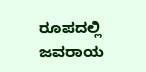ರೂಪದಲ್ಲಿ ಜವರಾಯ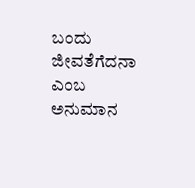ಬಂದು ಜೀವತೆಗೆದನಾ ಎಂಬ ಅನುಮಾನ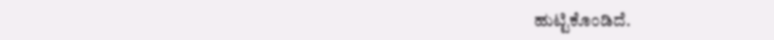ಹುಟ್ಟಿಕೊಂಡಿದೆ.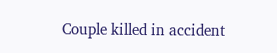Couple killed in accident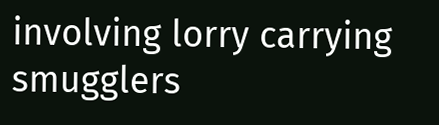involving lorry carrying smugglers